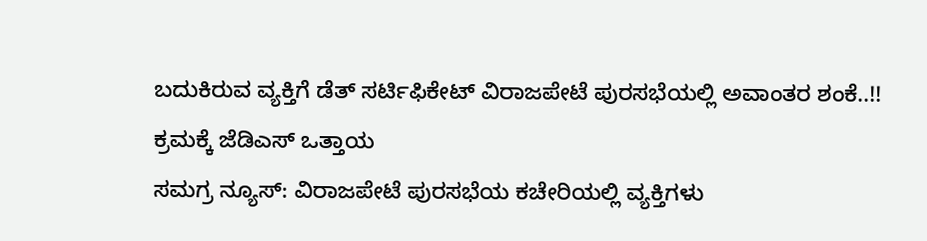ಬದುಕಿರುವ ವ್ಯಕ್ತಿಗೆ ಡೆತ್ ಸರ್ಟಿಫಿಕೇಟ್ ವಿರಾಜಪೇಟೆ ಪುರಸಭೆಯಲ್ಲಿ ಅವಾಂತರ ಶಂಕೆ..!! ಕ್ರಮಕ್ಕೆ ಜೆಡಿಎಸ್ ಒತ್ತಾಯ
ಸಮಗ್ರ ನ್ಯೂಸ್: ವಿರಾಜಪೇಟೆ ಪುರಸಭೆಯ ಕಚೇರಿಯಲ್ಲಿ ವ್ಯಕ್ತಿಗಳು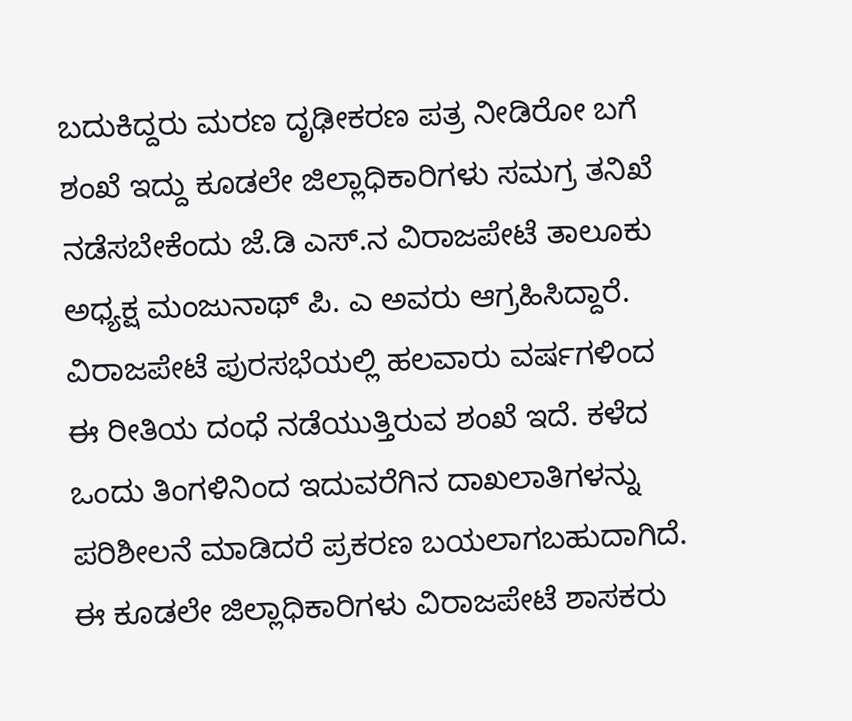ಬದುಕಿದ್ದರು ಮರಣ ದೃಢೀಕರಣ ಪತ್ರ ನೀಡಿರೋ ಬಗೆ ಶಂಖೆ ಇದ್ದು ಕೂಡಲೇ ಜಿಲ್ಲಾಧಿಕಾರಿಗಳು ಸಮಗ್ರ ತನಿಖೆ ನಡೆಸಬೇಕೆಂದು ಜೆ.ಡಿ ಎಸ್.ನ ವಿರಾಜಪೇಟೆ ತಾಲೂಕು ಅಧ್ಯಕ್ಷ ಮಂಜುನಾಥ್ ಪಿ. ಎ ಅವರು ಆಗ್ರಹಿಸಿದ್ದಾರೆ. ವಿರಾಜಪೇಟೆ ಪುರಸಭೆಯಲ್ಲಿ ಹಲವಾರು ವರ್ಷಗಳಿಂದ ಈ ರೀತಿಯ ದಂಧೆ ನಡೆಯುತ್ತಿರುವ ಶಂಖೆ ಇದೆ. ಕಳೆದ ಒಂದು ತಿಂಗಳಿನಿಂದ ಇದುವರೆಗಿನ ದಾಖಲಾತಿಗಳನ್ನು ಪರಿಶೀಲನೆ ಮಾಡಿದರೆ ಪ್ರಕರಣ ಬಯಲಾಗಬಹುದಾಗಿದೆ. ಈ ಕೂಡಲೇ ಜಿಲ್ಲಾಧಿಕಾರಿಗಳು ವಿರಾಜಪೇಟೆ ಶಾಸಕರು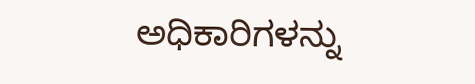ಅಧಿಕಾರಿಗಳನ್ನು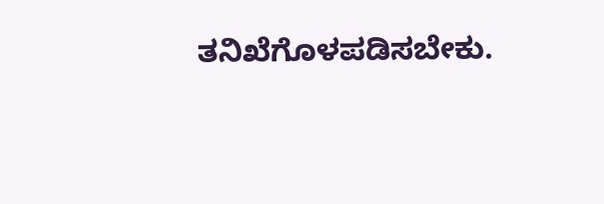ತನಿಖೆಗೊಳಪಡಿಸಬೇಕು.